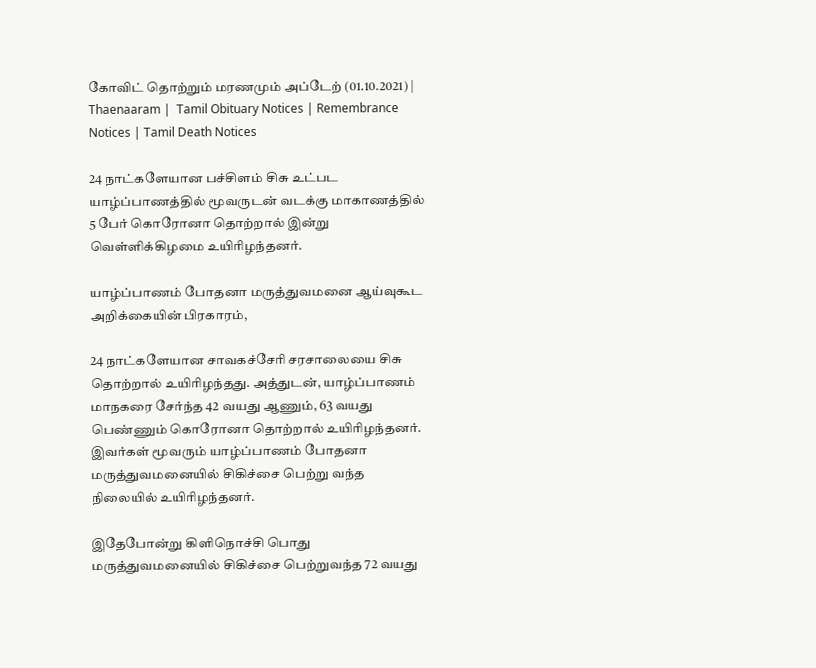கோவிட் தொற்றும் மரணமும் அப்டேற் (01.10.2021) | Thaenaaram |  Tamil Obituary Notices | Remembrance Notices | Tamil Death Notices

24 நாட்களேயான பச்சிளம் சிசு உட்பட யாழ்ப்பாணத்தில் மூவருடன் வடக்கு மாகாணத்தில் 5 பேர் கொரோனா தொற்றால் இன்று வெள்ளிக்கிழமை உயிரிழந்தனர்.

யாழ்ப்பாணம் போதனா மருத்துவமனை ஆய்வுகூட அறிக்கையின் பிரகாரம்,

24 நாட்களேயான சாவகச்சேரி சரசாலையை சிசு தொற்றால் உயிரிழந்தது. அத்துடன், யாழ்ப்பாணம் மாநகரை சேர்ந்த 42 வயது ஆணும், 63 வயது பெண்ணும் கொரோனா தொற்றால் உயிரிழந்தனர். இவர்கள் மூவரும் யாழ்ப்பாணம் போதனா மருத்துவமனையில் சிகிச்சை பெற்று வந்த நிலையில் உயிரிழந்தனர்.

இதேபோன்று கிளிநொச்சி பொது மருத்துவமனையில் சிகிச்சை பெற்றுவந்த 72 வயது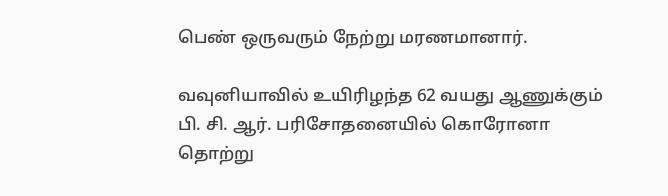பெண் ஒருவரும் நேற்று மரணமானார்.

வவுனியாவில் உயிரிழந்த 62 வயது ஆணுக்கும் பி. சி. ஆர். பரிசோதனையில் கொரோனா தொற்று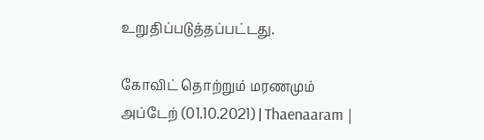உறுதிப்படுத்தப்பட்டது.

கோவிட் தொற்றும் மரணமும் அப்டேற் (01.10.2021) | Thaenaaram |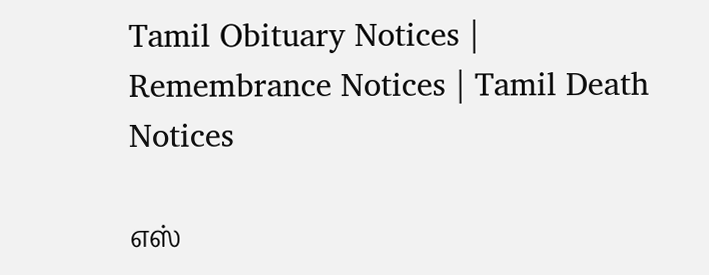Tamil Obituary Notices | Remembrance Notices | Tamil Death Notices

எஸ்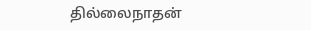தில்லைநாதன்